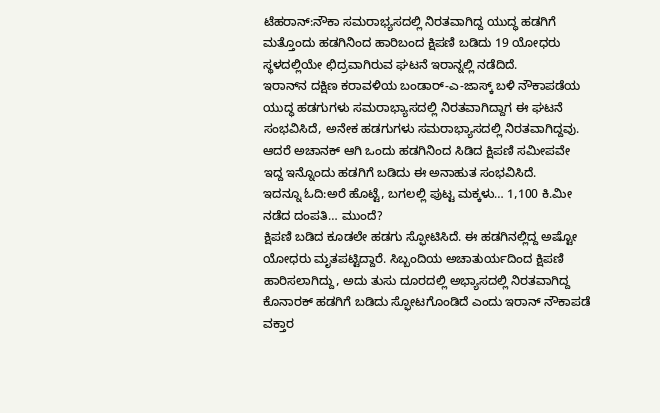ಟೆಹರಾನ್:ನೌಕಾ ಸಮರಾಭ್ಯಸದಲ್ಲಿ ನಿರತವಾಗಿದ್ದ ಯುದ್ಧ ಹಡಗಿಗೆ ಮತ್ತೊಂದು ಹಡಗಿನಿಂದ ಹಾರಿಬಂದ ಕ್ಷಿಪಣಿ ಬಡಿದು 19 ಯೋಧರು ಸ್ಥಳದಲ್ಲಿಯೇ ಛಿದ್ರವಾಗಿರುವ ಘಟನೆ ಇರಾನ್ನಲ್ಲಿ ನಡೆದಿದೆ.
ಇರಾನ್‌ನ ದಕ್ಷಿಣ ಕರಾವಳಿಯ ಬಂಡಾರ್-ಎ-ಜಾಸ್ಕ್ ಬಳಿ ನೌಕಾಪಡೆಯ ಯುದ್ಧ ಹಡಗುಗಳು ಸಮರಾಭ್ಯಾಸದಲ್ಲಿ ನಿರತವಾಗಿದ್ದಾಗ ಈ ಘಟನೆ ಸಂಭವಿಸಿದೆ, ಅನೇಕ ಹಡಗುಗಳು ಸಮರಾಭ್ಯಾಸದಲ್ಲಿ ನಿರತವಾಗಿದ್ದವು. ಆದರೆ ಅಚಾನಕ್ ಆಗಿ ಒಂದು ಹಡಗಿನಿಂದ ಸಿಡಿದ ಕ್ಷಿಪಣಿ ಸಮೀಪವೇ ಇದ್ದ ಇನ್ನೊಂದು ಹಡಗಿಗೆ ಬಡಿದು ಈ ಅನಾಹುತ ಸಂಭವಿಸಿದೆ.
ಇದನ್ನೂ ಓದಿ:ಅರೆ ಹೊಟ್ಟೆ, ಬಗಲಲ್ಲಿ ಪುಟ್ಟ ಮಕ್ಕಳು… 1,100 ಕಿ.ಮೀ ನಡೆದ ದಂಪತಿ… ಮುಂದೆ?
ಕ್ಷಿಪಣಿ ಬಡಿದ ಕೂಡಲೇ ಹಡಗು ಸ್ಫೋಟಿಸಿದೆ. ಈ ಹಡಗಿನಲ್ಲಿದ್ದ ಅಷ್ಟೋ ಯೋಧರು ಮೃತಪಟ್ಟಿದ್ದಾರೆ. ಸಿಬ್ಬಂದಿಯ ಅಚಾತುರ್ಯದಿಂದ ಕ್ಷಿಪಣಿ ಹಾರಿಸಲಾಗಿದ್ದು, ಅದು ತುಸು ದೂರದಲ್ಲಿ ಅಭ್ಯಾಸದಲ್ಲಿ ನಿರತವಾಗಿದ್ದ ಕೊನಾರಕ್ ಹಡಗಿಗೆ ಬಡಿದು ಸ್ಫೋಟಗೊಂಡಿದೆ ಎಂದು ಇರಾನ್ ನೌಕಾಪಡೆ ವಕ್ತಾರ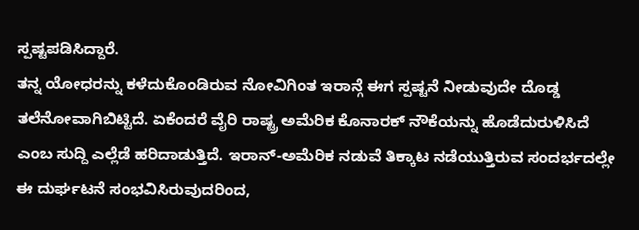ಸ್ಪಷ್ಟಪಡಿಸಿದ್ದಾರೆ.
ತನ್ನ ಯೋಧರನ್ನು ಕಳೆದುಕೊಂಡಿರುವ ನೋವಿಗಿಂತ ಇರಾನ್ಗೆ ಈಗ ಸ್ಪಷ್ಟನೆ ನೀಡುವುದೇ ದೊಡ್ಡ ತಲೆನೋವಾಗಿಬಿಟ್ಟಿದೆ. ಏಕೆಂದರೆ ವೈರಿ ರಾಷ್ಟ್ರ ಅಮೆರಿಕ ಕೊನಾರಕ್ ನೌಕೆಯನ್ನು ಹೊಡೆದುರುಳಿಸಿದೆ ಎಂಬ ಸುದ್ದಿ ಎಲ್ಲೆಡೆ ಹರಿದಾಡುತ್ತಿದೆ. ಇರಾನ್-ಅಮೆರಿಕ ನಡುವೆ ತಿಕ್ಕಾಟ ನಡೆಯುತ್ತಿರುವ ಸಂದರ್ಭದಲ್ಲೇ ಈ ದುರ್ಘಟನೆ ಸಂಭವಿಸಿರುವುದರಿಂದ,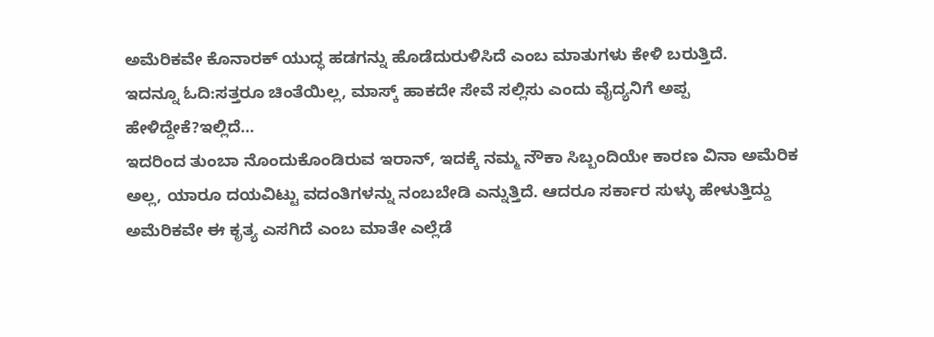ಅಮೆರಿಕವೇ ಕೊನಾರಕ್ ಯುದ್ಧ ಹಡಗನ್ನು ಹೊಡೆದುರುಳಿಸಿದೆ ಎಂಬ ಮಾತುಗಳು ಕೇಳಿ ಬರುತ್ತಿದೆ.
ಇದನ್ನೂ ಓದಿ:ಸತ್ತರೂ ಚಿಂತೆಯಿಲ್ಲ, ಮಾಸ್ಕ್ ಹಾಕದೇ ಸೇವೆ ಸಲ್ಲಿಸು ಎಂದು ವೈದ್ಯನಿಗೆ ಅಪ್ಪ ಹೇಳಿದ್ದೇಕೆ?ಇಲ್ಲಿದೆ…
ಇದರಿಂದ ತುಂಬಾ ನೊಂದುಕೊಂಡಿರುವ ಇರಾನ್, ಇದಕ್ಕೆ ನಮ್ಮ ನೌಕಾ ಸಿಬ್ಬಂದಿಯೇ ಕಾರಣ ವಿನಾ ಅಮೆರಿಕ ಅಲ್ಲ, ಯಾರೂ ದಯವಿಟ್ಟು ವದಂತಿಗಳನ್ನು ನಂಬಬೇಡಿ ಎನ್ನುತ್ತಿದೆ. ಆದರೂ ಸರ್ಕಾರ ಸುಳ್ಳು ಹೇಳುತ್ತಿದ್ದು ಅಮೆರಿಕವೇ ಈ ಕೃತ್ಯ ಎಸಗಿದೆ ಎಂಬ ಮಾತೇ ಎಲ್ಲೆಡೆ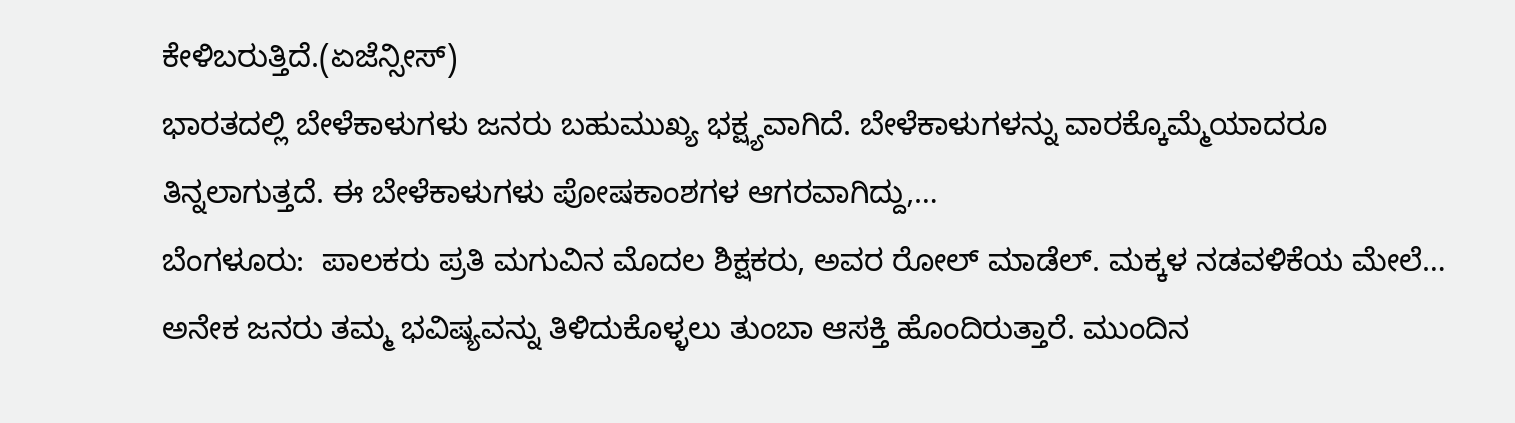ಕೇಳಿಬರುತ್ತಿದೆ.(ಏಜೆನ್ಸೀಸ್)
ಭಾರತದಲ್ಲಿ ಬೇಳೆಕಾಳುಗಳು ಜನರು ಬಹುಮುಖ್ಯ ಭಕ್ಷ್ಯವಾಗಿದೆ. ಬೇಳೆಕಾಳುಗಳನ್ನು ವಾರಕ್ಕೊಮ್ಮೆಯಾದರೂ ತಿನ್ನಲಾಗುತ್ತದೆ. ಈ ಬೇಳೆಕಾಳುಗಳು ಪೋಷಕಾಂಶಗಳ ಆಗರವಾಗಿದ್ದು,…
ಬೆಂಗಳೂರು:  ಪಾಲಕರು ಪ್ರತಿ ಮಗುವಿನ ಮೊದಲ ಶಿಕ್ಷಕರು, ಅವರ ರೋಲ್ ಮಾಡೆಲ್. ಮಕ್ಕಳ ನಡವಳಿಕೆಯ ಮೇಲೆ…
ಅನೇಕ ಜನರು ತಮ್ಮ ಭವಿಷ್ಯವನ್ನು ತಿಳಿದುಕೊಳ್ಳಲು ತುಂಬಾ ಆಸಕ್ತಿ ಹೊಂದಿರುತ್ತಾರೆ. ಮುಂದಿನ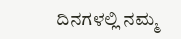ದಿನಗಳಲ್ಲಿ ನಮ್ಮ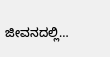ಜೀವನದಲ್ಲಿ…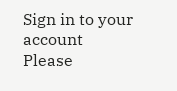Sign in to your account
Please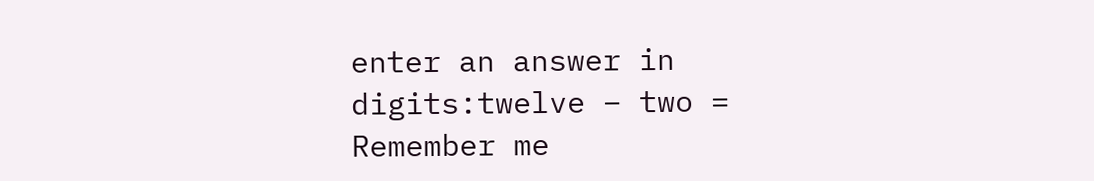enter an answer in digits:twelve − two =
Remember me